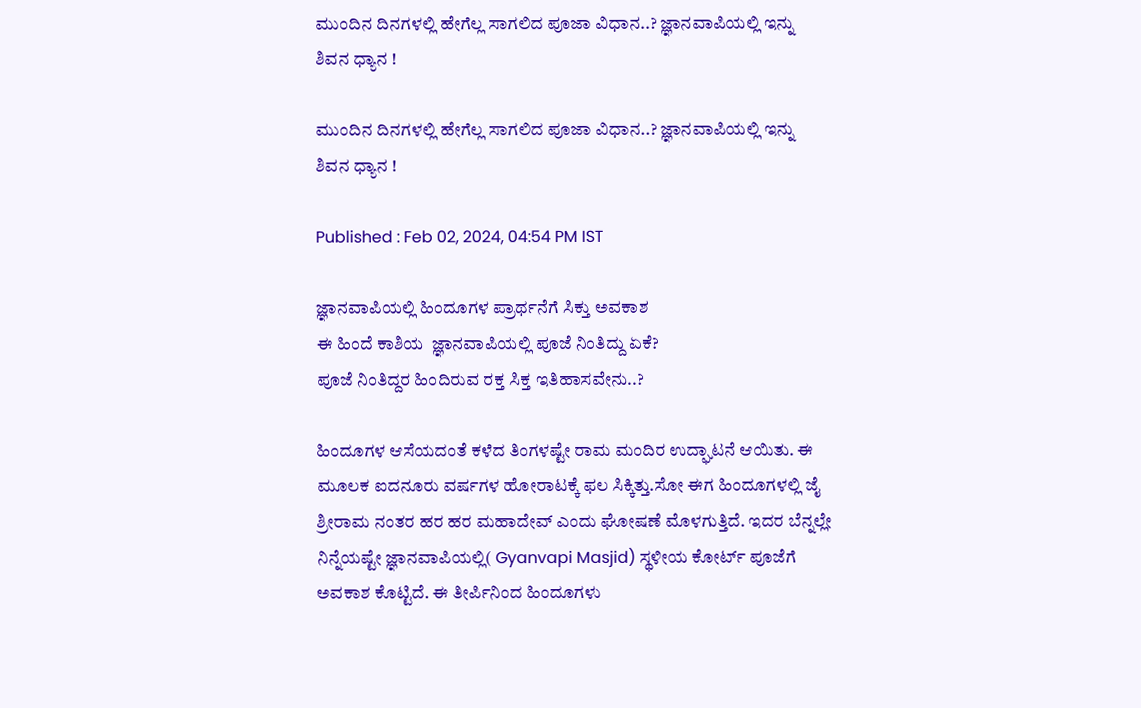ಮುಂದಿನ ದಿನಗಳಲ್ಲಿ ಹೇಗೆಲ್ಲ ಸಾಗಲಿದ ಪೂಜಾ ವಿಧಾನ..? ಜ್ಞಾನವಾಪಿಯಲ್ಲಿ ಇನ್ನು ಶಿವನ ಧ್ಯಾನ !

ಮುಂದಿನ ದಿನಗಳಲ್ಲಿ ಹೇಗೆಲ್ಲ ಸಾಗಲಿದ ಪೂಜಾ ವಿಧಾನ..? ಜ್ಞಾನವಾಪಿಯಲ್ಲಿ ಇನ್ನು ಶಿವನ ಧ್ಯಾನ !

Published : Feb 02, 2024, 04:54 PM IST

ಜ್ಞಾನವಾಪಿಯಲ್ಲಿ ಹಿಂದೂಗಳ ಪ್ರಾರ್ಥನೆಗೆ ಸಿಕ್ತು ಅವಕಾಶ
ಈ ಹಿಂದೆ ಕಾಶಿಯ  ಜ್ಞಾನವಾಪಿಯಲ್ಲಿ ಪೂಜೆ ನಿಂತಿದ್ದು ಏಕೆ?
ಪೂಜೆ ನಿಂತಿದ್ದರ ಹಿಂದಿರುವ ರಕ್ತ ಸಿಕ್ತ ಇತಿಹಾಸವೇನು..?

ಹಿಂದೂಗಳ ಆಸೆಯದಂತೆ ಕಳೆದ ತಿಂಗಳಷ್ಟೇ ರಾಮ ಮಂದಿರ ಉದ್ಘಾಟನೆ ಆಯಿತು. ಈ ಮೂಲಕ ಐದನೂರು ವರ್ಷಗಳ ಹೋರಾಟಕ್ಕೆ ಫಲ ಸಿಕ್ಕಿತ್ತು.ಸೋ ಈಗ ಹಿಂದೂಗಳಲ್ಲಿ ಜೈ ಶ್ರೀರಾಮ ನಂತರ ಹರ ಹರ ಮಹಾದೇವ್ ಎಂದು ಘೋಷಣೆ ಮೊಳಗುತ್ತಿದೆ. ಇದರ ಬೆನ್ನಲ್ಲೇ ನಿನ್ನೆಯಷ್ಟೇ ಜ್ಞಾನವಾಪಿಯಲ್ಲಿ( Gyanvapi Masjid) ಸ್ಥಳೀಯ ಕೋರ್ಟ್ ಪೂಜೆಗೆ ಅವಕಾಶ ಕೊಟ್ಟಿದೆ. ಈ ತೀರ್ಪಿನಿಂದ ಹಿಂದೂಗಳು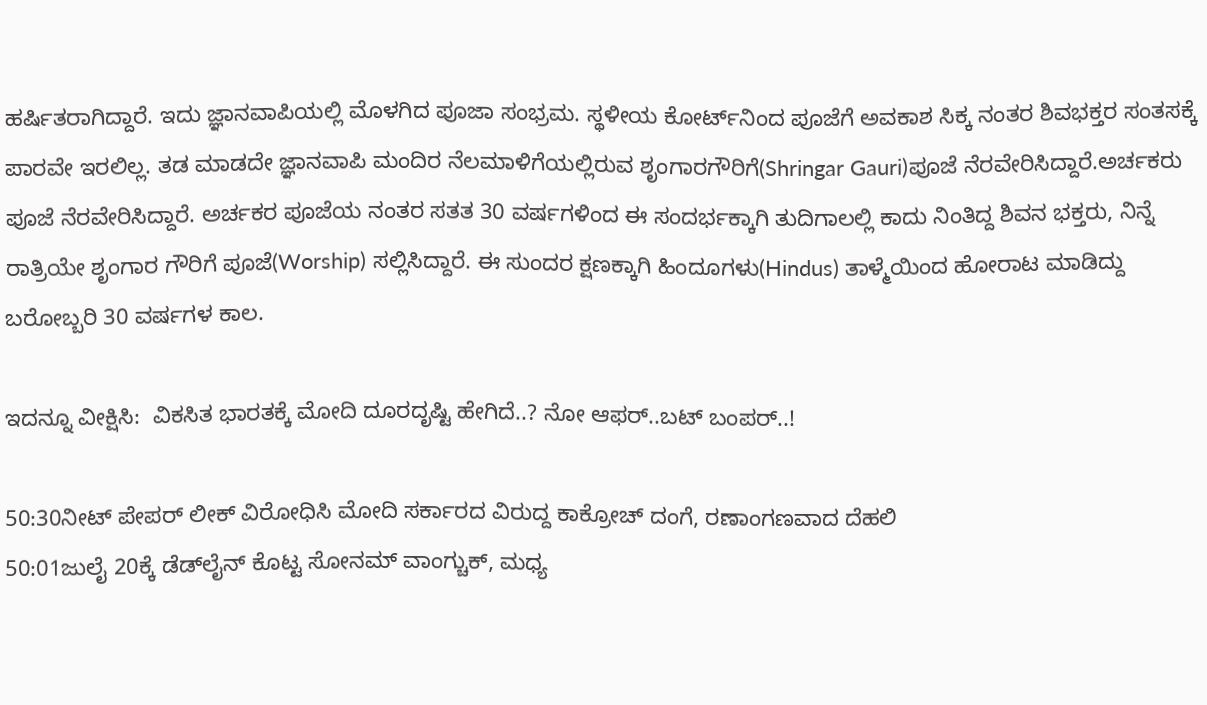ಹರ್ಷಿತರಾಗಿದ್ದಾರೆ. ಇದು ಜ್ಞಾನವಾಪಿಯಲ್ಲಿ ಮೊಳಗಿದ ಪೂಜಾ ಸಂಭ್ರಮ. ಸ್ಥಳೀಯ ಕೋರ್ಟ್‌ನಿಂದ ಪೂಜೆಗೆ ಅವಕಾಶ ಸಿಕ್ಕ ನಂತರ ಶಿವಭಕ್ತರ ಸಂತಸಕ್ಕೆ ಪಾರವೇ ಇರಲಿಲ್ಲ. ತಡ ಮಾಡದೇ ಜ್ಞಾನವಾಪಿ ಮಂದಿರ ನೆಲಮಾಳಿಗೆಯಲ್ಲಿರುವ ಶೃಂಗಾರಗೌರಿಗೆ(Shringar Gauri)ಪೂಜೆ ನೆರವೇರಿಸಿದ್ದಾರೆ.ಅರ್ಚಕರು ಪೂಜೆ ನೆರವೇರಿಸಿದ್ದಾರೆ. ಅರ್ಚಕರ ಪೂಜೆಯ ನಂತರ ಸತತ 30 ವರ್ಷಗಳಿಂದ ಈ ಸಂದರ್ಭಕ್ಕಾಗಿ ತುದಿಗಾಲಲ್ಲಿ ಕಾದು ನಿಂತಿದ್ದ ಶಿವನ ಭಕ್ತರು, ನಿನ್ನೆ ರಾತ್ರಿಯೇ ಶೃಂಗಾರ ಗೌರಿಗೆ ಪೂಜೆ(Worship) ಸಲ್ಲಿಸಿದ್ದಾರೆ. ಈ ಸುಂದರ ಕ್ಷಣಕ್ಕಾಗಿ ಹಿಂದೂಗಳು(Hindus) ತಾಳ್ಮೆಯಿಂದ ಹೋರಾಟ ಮಾಡಿದ್ದು ಬರೋಬ್ಬರಿ 30 ವರ್ಷಗಳ ಕಾಲ.

ಇದನ್ನೂ ವೀಕ್ಷಿಸಿ:  ವಿಕಸಿತ ಭಾರತಕ್ಕೆ ಮೋದಿ ದೂರದೃಷ್ಟಿ ಹೇಗಿದೆ..? ನೋ ಆಫರ್..ಬಟ್ ಬಂಪರ್..!

50:30ನೀಟ್ ಪೇಪರ್ ಲೀಕ್ ವಿರೋಧಿಸಿ ಮೋದಿ ಸರ್ಕಾರದ ವಿರುದ್ದ ಕಾಕ್ರೋಚ್ ದಂಗೆ, ರಣಾಂಗಣವಾದ ದೆಹಲಿ
50:01ಜುಲೈ 20ಕ್ಕೆ ಡೆಡ್‌ಲೈನ್ ಕೊಟ್ಟ ಸೋನಮ್ ವಾಂಗ್ಚುಕ್, ಮಧ್ಯ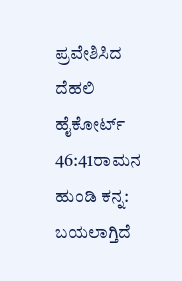ಪ್ರವೇಶಿಸಿದ ದೆಹಲಿ ಹೈಕೋರ್ಟ್
46:41ರಾಮನ ಹುಂಡಿ ಕನ್ನ: ಬಯಲಾಗ್ತಿದೆ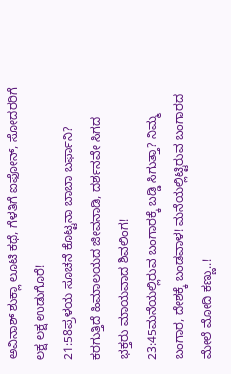ಅವಿನಾಶ್ ಶುಕ್ಲಾ ಲೂಟಿ ಕಥೆ, ಗೆಳತಿಗೆ ಐಫೋನ್, ಸೋದರರಿಗೆ ಲಕ್ಷ ಲಕ್ಷ ಉಡುಗೊರೆ!
21:58ಪ್ರಳಯ ಸೂಚನೆ ಕೊಟ್ಟನಾ ಬಾಬಾ ಬರ್ಫಾನಿ? ಕರಗುತ್ತಿದೆ ಹಿಮಾಲಯದ ಜೀವನಾಡಿ, ದರ್ಶನವೇ ಸಿಗದ ಭಕ್ತರು ಮಾಯವಾದ ಶಿವಲಿಂಗ!
23:45ಮನೆಯಲ್ಲಿರುವ ಬಂಗಾರಕ್ಕೆ ಬಡ್ಡಿ ಸಿಗುತ್ತಾ? ನಿಮ್ಮ ಬಂಗಾರ, ದೇಶಕ್ಕೆ ಬಂಡವಾಳ! ಮನೆಯಲ್ಲಿಟ್ಟಿರುವ ಬಂಗಾರದ ಮೇಲೆ ಮೋದಿ ಕಣ್ಣು..!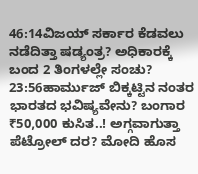46:14ವಿಜಯ್ ಸರ್ಕಾರ ಕೆಡವಲು ನಡೆದಿತ್ತಾ ಷಡ್ಯಂತ್ರ? ಅಧಿಕಾರಕ್ಕೆ ಬಂದ 2 ತಿಂಗಳಲ್ಲೇ ಸಂಚು?
23:56ಹಾರ್ಮುಜ್ ಬಿಕ್ಕಟ್ಟಿನ ನಂತರ ಭಾರತದ ಭವಿಷ್ಯವೇನು? ಬಂಗಾರ ₹50,000 ಕುಸಿತ..! ಅಗ್ಗವಾಗುತ್ತಾ ಪೆಟ್ರೋಲ್ ದರ? ಮೋದಿ ಹೊಸ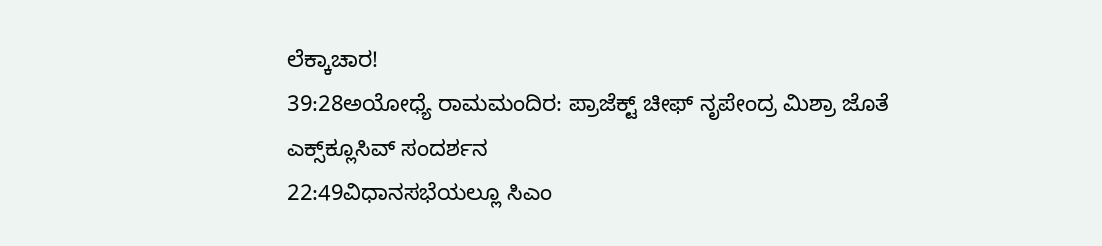ಲೆಕ್ಕಾಚಾರ!
39:28ಅಯೋಧ್ಯೆ ರಾಮಮಂದಿರ: ಪ್ರಾಜೆಕ್ಟ್ ಚೀಫ್ ನೃಪೇಂದ್ರ ಮಿಶ್ರಾ ಜೊತೆ ಎಕ್ಸ್‌ಕ್ಲೂಸಿವ್ ಸಂದರ್ಶನ
22:49ವಿಧಾನಸಭೆಯಲ್ಲೂ ಸಿಎಂ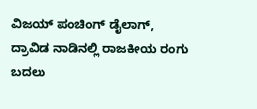ವಿಜಯ್ ಪಂಚಿಂಗ್ ಡೈಲಾಗ್, ದ್ರಾವಿಡ ನಾಡಿನಲ್ಲಿ ರಾಜಕೀಯ ರಂಗು ಬದಲು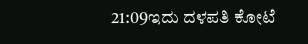21:09ಇದು ದಳಪತಿ ಕೋಟೆ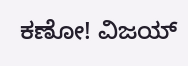ಕಣೋ! ವಿಜಯ್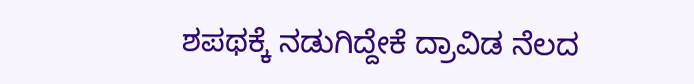ಶಪಥಕ್ಕೆ ನಡುಗಿದ್ದೇಕೆ ದ್ರಾವಿಡ ನೆಲದ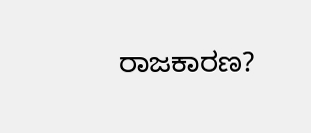ರಾಜಕಾರಣ?